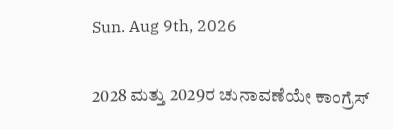Sun. Aug 9th, 2026

2028 ಮತ್ತು 2029ರ ಚುನಾವಣೆಯೇ ಕಾಂಗ್ರೆಸ್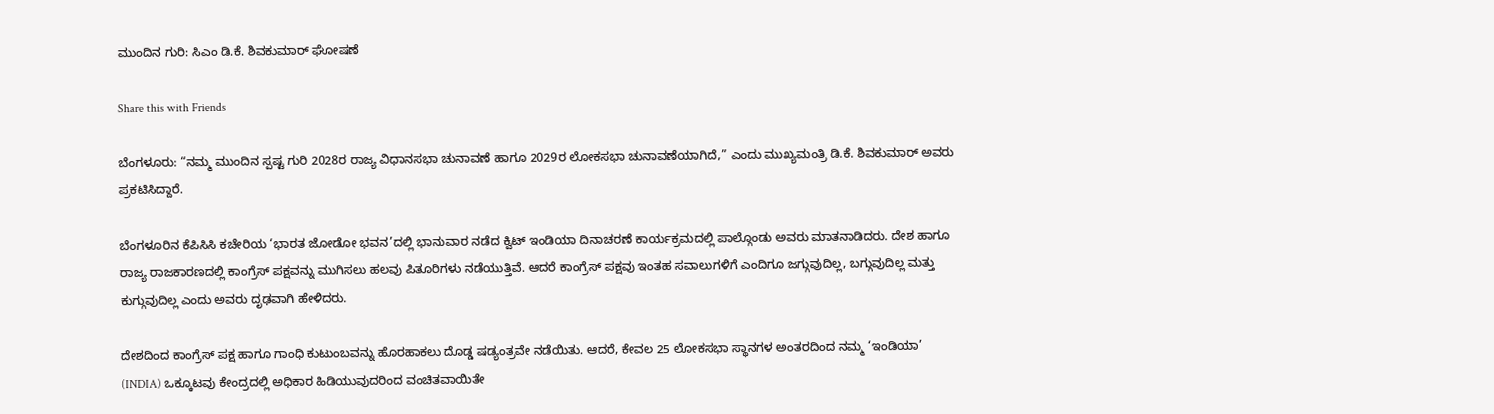ಮುಂದಿನ ಗುರಿ: ಸಿಎಂ ಡಿ.ಕೆ. ಶಿವಕುಮಾರ್ ಘೋಷಣೆ

Share this with Friends

ಬೆಂಗಳೂರು: “ನಮ್ಮ ಮುಂದಿನ ಸ್ಪಷ್ಟ ಗುರಿ 2028ರ ರಾಜ್ಯ ವಿಧಾನಸಭಾ ಚುನಾವಣೆ ಹಾಗೂ 2029ರ ಲೋಕಸಭಾ ಚುನಾವಣೆಯಾಗಿದೆ,” ಎಂದು ಮುಖ್ಯಮಂತ್ರಿ ಡಿ.ಕೆ. ಶಿವಕುಮಾರ್ ಅವರು ಪ್ರಕಟಿಸಿದ್ದಾರೆ.

ಬೆಂಗಳೂರಿನ ಕೆಪಿಸಿಸಿ ಕಚೇರಿಯ ‘ಭಾರತ ಜೋಡೋ ಭವನ’ದಲ್ಲಿ ಭಾನುವಾರ ನಡೆದ ಕ್ವಿಟ್ ಇಂಡಿಯಾ ದಿನಾಚರಣೆ ಕಾರ್ಯಕ್ರಮದಲ್ಲಿ ಪಾಲ್ಗೊಂಡು ಅವರು ಮಾತನಾಡಿದರು. ದೇಶ ಹಾಗೂ ರಾಜ್ಯ ರಾಜಕಾರಣದಲ್ಲಿ ಕಾಂಗ್ರೆಸ್ ಪಕ್ಷವನ್ನು ಮುಗಿಸಲು ಹಲವು ಪಿತೂರಿಗಳು ನಡೆಯುತ್ತಿವೆ. ಆದರೆ ಕಾಂಗ್ರೆಸ್ ಪಕ್ಷವು ಇಂತಹ ಸವಾಲುಗಳಿಗೆ ಎಂದಿಗೂ ಜಗ್ಗುವುದಿಲ್ಲ, ಬಗ್ಗುವುದಿಲ್ಲ ಮತ್ತು ಕುಗ್ಗುವುದಿಲ್ಲ ಎಂದು ಅವರು ದೃಢವಾಗಿ ಹೇಳಿದರು.

ದೇಶದಿಂದ ಕಾಂಗ್ರೆಸ್ ಪಕ್ಷ ಹಾಗೂ ಗಾಂಧಿ ಕುಟುಂಬವನ್ನು ಹೊರಹಾಕಲು ದೊಡ್ಡ ಷಡ್ಯಂತ್ರವೇ ನಡೆಯಿತು. ಆದರೆ, ಕೇವಲ 25 ಲೋಕಸಭಾ ಸ್ಥಾನಗಳ ಅಂತರದಿಂದ ನಮ್ಮ ‘ಇಂಡಿಯಾ’ (INDIA) ಒಕ್ಕೂಟವು ಕೇಂದ್ರದಲ್ಲಿ ಅಧಿಕಾರ ಹಿಡಿಯುವುದರಿಂದ ವಂಚಿತವಾಯಿತೇ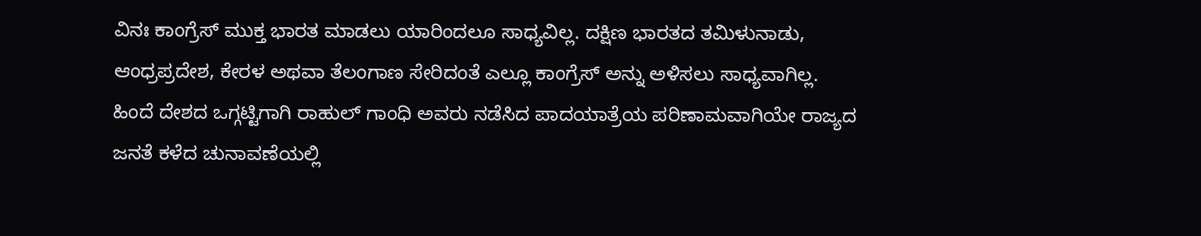ವಿನಃ ಕಾಂಗ್ರೆಸ್ ಮುಕ್ತ ಭಾರತ ಮಾಡಲು ಯಾರಿಂದಲೂ ಸಾಧ್ಯವಿಲ್ಲ. ದಕ್ಷಿಣ ಭಾರತದ ತಮಿಳುನಾಡು, ಆಂಧ್ರಪ್ರದೇಶ, ಕೇರಳ ಅಥವಾ ತೆಲಂಗಾಣ ಸೇರಿದಂತೆ ಎಲ್ಲೂ ಕಾಂಗ್ರೆಸ್ ಅನ್ನು ಅಳಿಸಲು ಸಾಧ್ಯವಾಗಿಲ್ಲ. ಹಿಂದೆ ದೇಶದ ಒಗ್ಗಟ್ಟಿಗಾಗಿ ರಾಹುಲ್ ಗಾಂಧಿ ಅವರು ನಡೆಸಿದ ಪಾದಯಾತ್ರೆಯ ಪರಿಣಾಮವಾಗಿಯೇ ರಾಜ್ಯದ ಜನತೆ ಕಳೆದ ಚುನಾವಣೆಯಲ್ಲಿ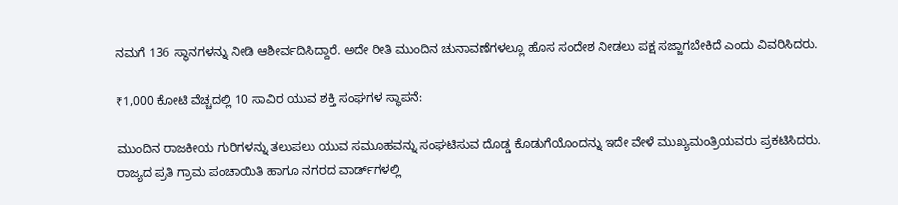ನಮಗೆ 136 ಸ್ಥಾನಗಳನ್ನು ನೀಡಿ ಆಶೀರ್ವದಿಸಿದ್ದಾರೆ. ಅದೇ ರೀತಿ ಮುಂದಿನ ಚುನಾವಣೆಗಳಲ್ಲೂ ಹೊಸ ಸಂದೇಶ ನೀಡಲು ಪಕ್ಷ ಸಜ್ಜಾಗಬೇಕಿದೆ ಎಂದು ವಿವರಿಸಿದರು.

₹1,000 ಕೋಟಿ ವೆಚ್ಚದಲ್ಲಿ 10 ಸಾವಿರ ಯುವ ಶಕ್ತಿ ಸಂಘಗಳ ಸ್ಥಾಪನೆ:

ಮುಂದಿನ ರಾಜಕೀಯ ಗುರಿಗಳನ್ನು ತಲುಪಲು ಯುವ ಸಮೂಹವನ್ನು ಸಂಘಟಿಸುವ ದೊಡ್ಡ ಕೊಡುಗೆಯೊಂದನ್ನು ಇದೇ ವೇಳೆ ಮುಖ್ಯಮಂತ್ರಿಯವರು ಪ್ರಕಟಿಸಿದರು. ರಾಜ್ಯದ ಪ್ರತಿ ಗ್ರಾಮ ಪಂಚಾಯಿತಿ ಹಾಗೂ ನಗರದ ವಾರ್ಡ್‌ಗಳಲ್ಲಿ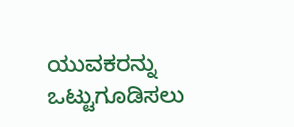ಯುವಕರನ್ನು ಒಟ್ಟುಗೂಡಿಸಲು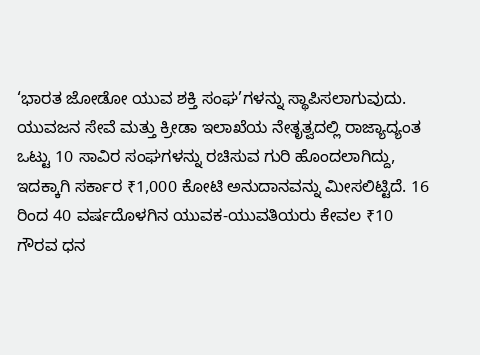‘ಭಾರತ ಜೋಡೋ ಯುವ ಶಕ್ತಿ ಸಂಘ’ಗಳನ್ನು ಸ್ಥಾಪಿಸಲಾಗುವುದು. ಯುವಜನ ಸೇವೆ ಮತ್ತು ಕ್ರೀಡಾ ಇಲಾಖೆಯ ನೇತೃತ್ವದಲ್ಲಿ ರಾಜ್ಯಾದ್ಯಂತ ಒಟ್ಟು 10 ಸಾವಿರ ಸಂಘಗಳನ್ನು ರಚಿಸುವ ಗುರಿ ಹೊಂದಲಾಗಿದ್ದು, ಇದಕ್ಕಾಗಿ ಸರ್ಕಾರ ₹1,000 ಕೋಟಿ ಅನುದಾನವನ್ನು ಮೀಸಲಿಟ್ಟಿದೆ. 16 ರಿಂದ 40 ವರ್ಷದೊಳಗಿನ ಯುವಕ-ಯುವತಿಯರು ಕೇವಲ ₹10 ಗೌರವ ಧನ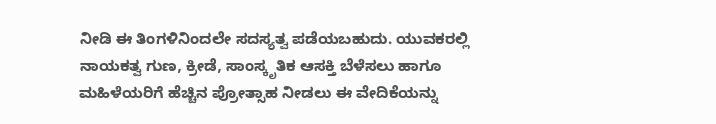ನೀಡಿ ಈ ತಿಂಗಳಿನಿಂದಲೇ ಸದಸ್ಯತ್ವ ಪಡೆಯಬಹುದು. ಯುವಕರಲ್ಲಿ ನಾಯಕತ್ವ ಗುಣ, ಕ್ರೀಡೆ, ಸಾಂಸ್ಕೃತಿಕ ಆಸಕ್ತಿ ಬೆಳೆಸಲು ಹಾಗೂ ಮಹಿಳೆಯರಿಗೆ ಹೆಚ್ಚಿನ ಪ್ರೋತ್ಸಾಹ ನೀಡಲು ಈ ವೇದಿಕೆಯನ್ನು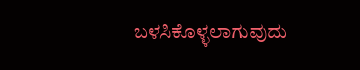ಬಳಸಿಕೊಳ್ಳಲಾಗುವುದು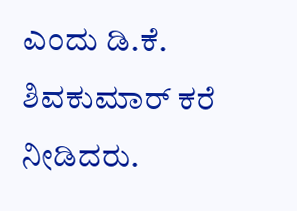ಎಂದು ಡಿ.ಕೆ. ಶಿವಕುಮಾರ್ ಕರೆ ನೀಡಿದರು.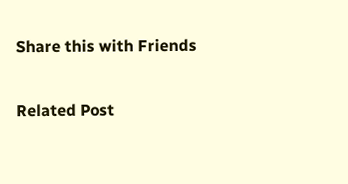Share this with Friends

Related Post